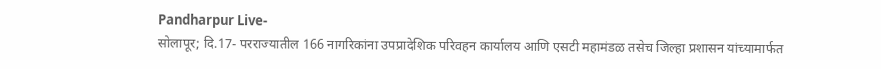Pandharpur Live-
सोलापूर; दि.17- परराज्यातील 166 नागरिकांना उपप्रादेशिक परिवहन कार्यालय आणि एसटी महामंडळ तसेच जिल्हा प्रशासन यांच्यामार्फत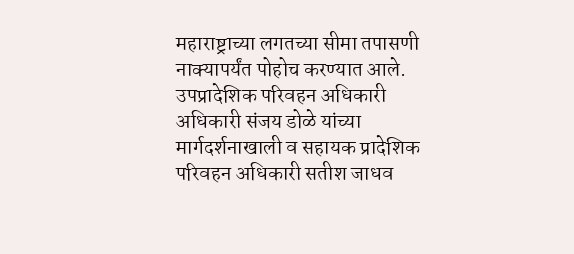महाराष्ट्राच्या लगतच्या सीमा तपासणी नाक्यापर्यंत पोहोच करण्यात आले.
उपप्रादेशिक परिवहन अधिकारी अधिकारी संजय डोळे यांच्या मार्गदर्शनाखाली व सहायक प्रादेशिक परिवहन अधिकारी सतीश जाधव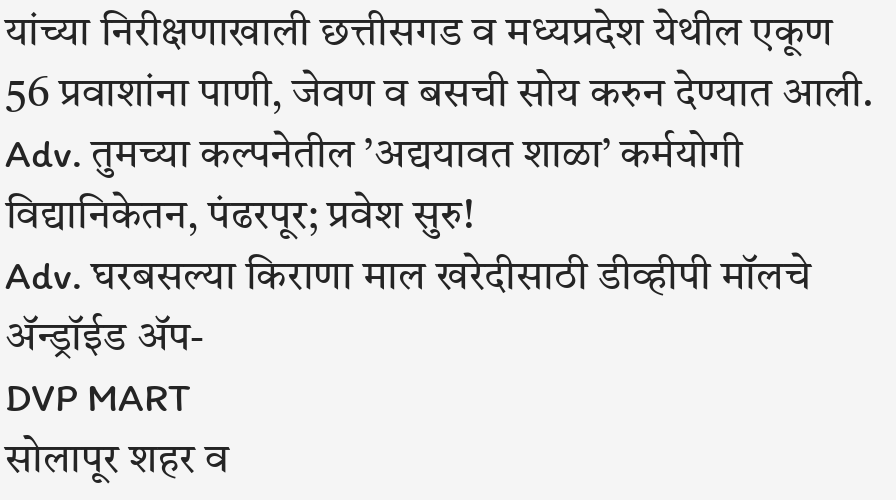यांच्या निरीक्षणाखाली छत्तीसगड व मध्यप्रदेश येथील एकूण 56 प्रवाशांना पाणी, जेवण व बसची सोय करुन देण्यात आली.
Adv. तुमच्या कल्पनेतील ’अद्ययावत शाळा’ कर्मयोगी विद्यानिकेतन, पंढरपूर; प्रवेश सुरु!
Adv. घरबसल्या किराणा माल खरेदीसाठी डीव्हीपी मॉलचे ॲन्ड्रॉईड ॲप-
DVP MART
सोलापूर शहर व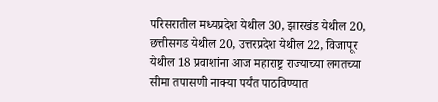परिसरातील मध्यप्रदेश येथील 30, झारखंड येथील 20, छत्तीसगड येथील 20, उत्तरप्रदेश येथील 22, विजापूर येथील 18 प्रवाशांना आज महाराष्ट्र राज्याच्या लगतच्या सीमा तपासणी नाक्या पर्यंत पाठविण्यात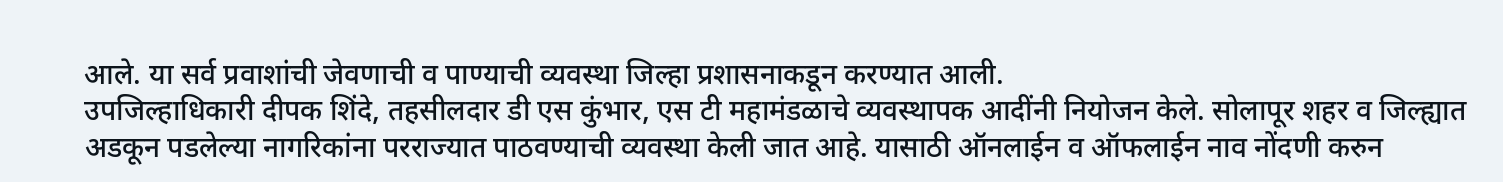आले. या सर्व प्रवाशांची जेवणाची व पाण्याची व्यवस्था जिल्हा प्रशासनाकडून करण्यात आली.
उपजिल्हाधिकारी दीपक शिंदे, तहसीलदार डी एस कुंभार, एस टी महामंडळाचे व्यवस्थापक आदींनी नियोजन केले. सोलापूर शहर व जिल्ह्यात अडकून पडलेल्या नागरिकांना परराज्यात पाठवण्याची व्यवस्था केली जात आहे. यासाठी ऑनलाईन व ऑफलाईन नाव नोंदणी करुन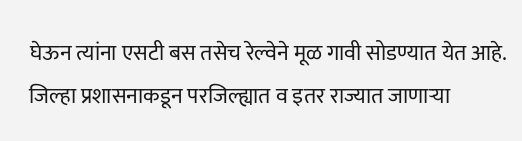घेऊन त्यांना एसटी बस तसेच रेल्वेने मूळ गावी सोडण्यात येत आहे. जिल्हा प्रशासनाकडून परजिल्ह्यात व इतर राज्यात जाणाऱ्या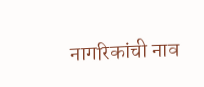नागरिकांची नाव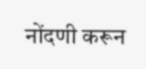नोंदणी करून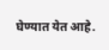घेण्यात येत आहे.